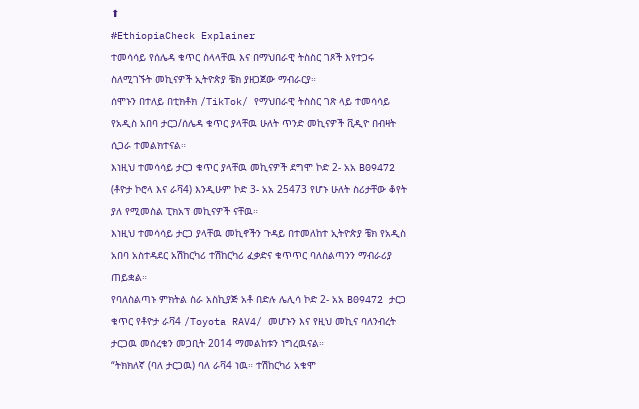⬆
#EthiopiaCheck Explainer
ተመሳሳይ የሰሌዳ ቁጥር ስላላቸዉ እና በማህበራዊ ትስስር ገጾች እየተጋሩ ስለሚገኙት መኪናዎች ኢትዮጵያ ቼክ ያዘጋጀው ማብራርያ።
ሰሞኑን በተለይ በቲክቶክ /TikTok/ የማህበራዊ ትስስር ገጽ ላይ ተመሳሳይ የአዲስ አበባ ታርጋ/ሰሌዳ ቁጥር ያላቸዉ ሁለት ጥንድ መኪናዎች ቪዲዮ በብዛት ሲጋራ ተመልክተናል።
እነዚህ ተመሳሳይ ታርጋ ቁጥር ያላቸዉ መኪናዎች ደግሞ ኮድ 2- አአ B09472 (ቶዮታ ኮሮላ እና ራቫ4) እንዲሁም ኮድ 3- አአ 25473 የሆኑ ሁለት ስሪታቸው ቆየት ያለ የሚመስል ፒክአፕ መኪናዎች ናቸዉ።
እነዚህ ተመሳሳይ ታርጋ ያላቸዉ መኪኖችን ጉዳይ በተመለከተ ኢትዮጵያ ቼክ የአዲስ አበባ አስተዳደር አሽከርካሪ ተሽከርካሪ ፈቃድና ቁጥጥር ባለስልጣንን ማብራሪያ ጠይቋል።
የባለስልጣኑ ምክትል ስራ አስኪያጅ አቶ በድሉ ሌሊሳ ኮድ 2- አአ B09472 ታርጋ ቁጥር የቶዮታ ራቫ4 /Toyota RAV4/ መሆኑን እና የዚህ መኪና ባለንብረት ታርጋዉ መሰረቁን መጋቢት 2014 ማመልከቱን ነግረዉናል።
“ትክክለኛ (ባለ ታርጋዉ) ባለ ራቫ4 ነዉ። ተሽከርካሪ አቁሞ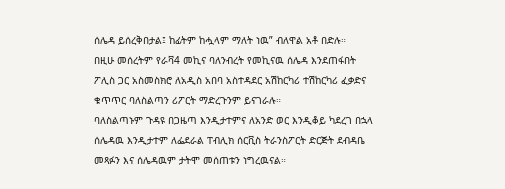ሰሌዳ ይሰረቅበታል፤ ከፊትም ከሗላም ማለት ነዉ” ብለዋል አቶ በድሉ።
በዚሁ መሰረትም የራቫ4 መኪና ባለንብረት የመኪናዉ ሰሌዳ እንደጠፋበት ፖሊስ ጋር አስመስክሮ ለአዲስ አበባ አስተዳደር አሽከርካሪ ተሽከርካሪ ፈቃድና ቁጥጥር ባለስልጣን ሪፖርት ማድረጉንም ይናገራሉ።
ባለስልጣኑም ጉዳዩ በጋዜጣ እንዲታተምና ለአንድ ወር እንዲቆይ ካደረገ በኋላ ሰሌዳዉ እንዲታተም ለፌደራል ፐብሊክ ሰርቪስ ትራንስፖርት ድርጅት ደብዳቤ መጻፉን እና ሰሌዳዉም ታትሞ መሰጠቱን ነግረዉናል።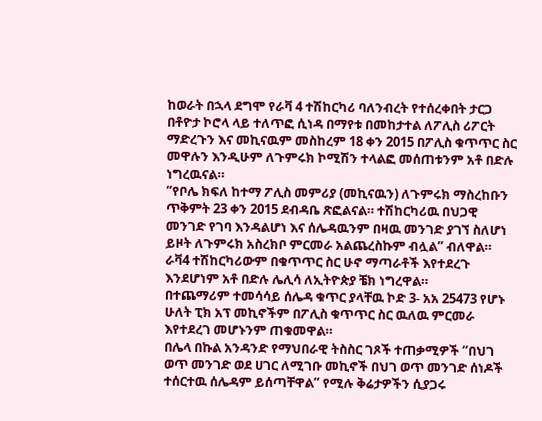ከወራት በኋላ ደግሞ የራቫ 4 ተሽከርካሪ ባለንብረት የተሰረቀበት ታርጋ በቶዮታ ኮሮላ ላይ ተለጥፎ ሲነዳ በማየቱ በመከታተል ለፖሊስ ሪፖርት ማድረጉን እና መኪናዉም መስከረም 18 ቀን 2015 በፖሊስ ቁጥጥር ስር መዋሉን እንዲሁም ለጉምሩክ ኮሚሽን ተላልፎ መሰጠቱንም አቶ በድሉ ነግረዉናል።
“የቦሌ ክፍለ ከተማ ፖሊስ መምሪያ (መኪናዉን) ለጉምሩክ ማስረከቡን ጥቅምት 23 ቀን 2015 ደብዳቤ ጽፎልናል። ተሽከርካሪዉ በህጋዊ መንገድ የገባ እንዳልሆነ እና ሰሌዳዉንም በዛዉ መንገድ ያገኘ ስለሆነ ይዞት ለጉምሩክ አስረክቦ ምርመራ አልጨረስኩም ብሏል” ብለዋል።
ራቫ4 ተሽከርካሪውም በቁጥጥር ስር ሁኖ ማጣራቶች እየተደረጉ እንደሆነም አቶ በድሉ ሌሊሳ ለኢትዮጵያ ቼክ ነግረዋል።
በተጨማሪም ተመሳሳይ ሰሌዳ ቁጥር ያላቸዉ ኮድ 3- አአ 25473 የሆኑ ሁለት ፒክ አፕ መኪኖችም በፖሊስ ቁጥጥር ስር ዉለዉ ምርመራ እየተደረገ መሆኑንም ጠቁመዋል።
በሌላ በኩል አንዳንድ የማህበራዊ ትስስር ገጾች ተጠቃሚዎች “በህገ ወጥ መንገድ ወደ ሀገር ለሚገቡ መኪኖች በህገ ወጥ መንገድ ሰነዶች ተሰርተዉ ሰሌዳም ይሰጣቸዋል” የሚሉ ቅሬታዎችን ሲያጋሩ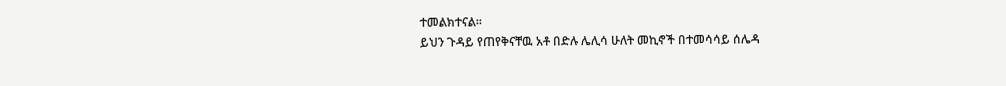ተመልክተናል።
ይህን ጉዳይ የጠየቅናቸዉ አቶ በድሉ ሌሊሳ ሁለት መኪኖች በተመሳሳይ ሰሌዳ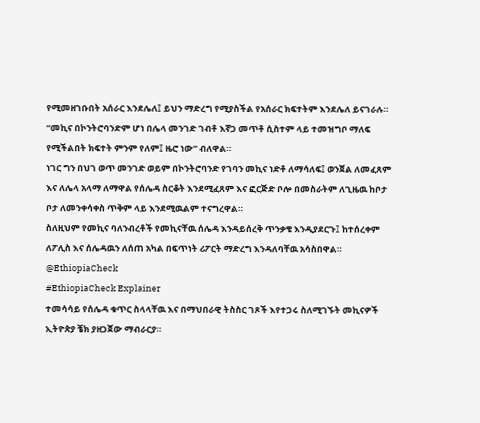የሚመዘገቡበት አሰራር እንደሌለ፤ ይህን ማድረግ የሚያስችል የአሰራር ክፍተትም እንደሌለ ይናገራሉ።
“መኪና በኮንትሮባንድም ሆነ በሌላ መንገድ ገብቶ እኛጋ መጥቶ ሲስተም ላይ ተመዝግቦ ማለፍ የሚችልበት ክፍተት ምንም የለም፤ ዜሮ ነው” ብለዋል።
ነገር ግን በህገ ወጥ መንገድ ወይም በኮንትሮባንድ የገባን መኪና ነድቶ ለማሳለፍ፤ ወንጀል ለመፈጸም እና ለሌላ አላማ ለማዋል የሰሌዳ ስርቆት እንደሚፈጸም እና ፎርጅድ ቦሎ በመስራትም ለጊዜዉ ከቦታ ቦታ ለመንቀሳቀስ ጥቅም ላይ እንደሚዉልም ተናግረዋል።
ስለዚህም የመኪና ባለንብረቶች የመኪናቸዉ ሰሌዳ እንዳይሰረቅ ጥንቃቄ እንዲያደርጉ፤ ከተሰረቀም ለፖሊስ እና ሰሌዳዉን ለሰጠ አካል በፍጥነት ሪፖርት ማድረግ እንዳለባቸዉ አሳስበዋል።
@EthiopiaCheck
#EthiopiaCheck Explainer
ተመሳሳይ የሰሌዳ ቁጥር ስላላቸዉ እና በማህበራዊ ትስስር ገጾች እየተጋሩ ስለሚገኙት መኪናዎች ኢትዮጵያ ቼክ ያዘጋጀው ማብራርያ።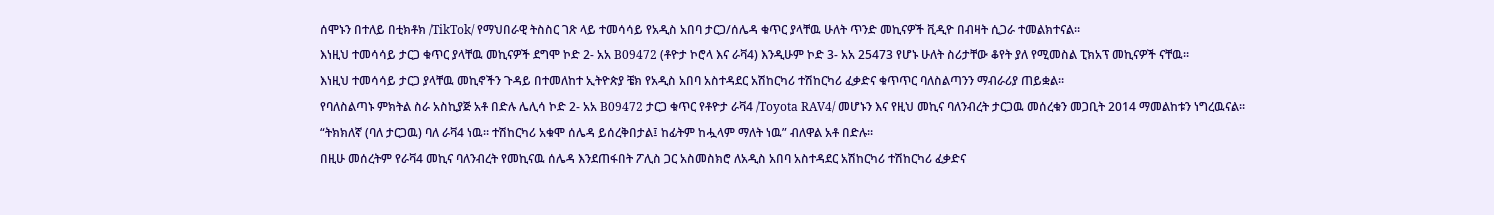ሰሞኑን በተለይ በቲክቶክ /TikTok/ የማህበራዊ ትስስር ገጽ ላይ ተመሳሳይ የአዲስ አበባ ታርጋ/ሰሌዳ ቁጥር ያላቸዉ ሁለት ጥንድ መኪናዎች ቪዲዮ በብዛት ሲጋራ ተመልክተናል።
እነዚህ ተመሳሳይ ታርጋ ቁጥር ያላቸዉ መኪናዎች ደግሞ ኮድ 2- አአ B09472 (ቶዮታ ኮሮላ እና ራቫ4) እንዲሁም ኮድ 3- አአ 25473 የሆኑ ሁለት ስሪታቸው ቆየት ያለ የሚመስል ፒክአፕ መኪናዎች ናቸዉ።
እነዚህ ተመሳሳይ ታርጋ ያላቸዉ መኪኖችን ጉዳይ በተመለከተ ኢትዮጵያ ቼክ የአዲስ አበባ አስተዳደር አሽከርካሪ ተሽከርካሪ ፈቃድና ቁጥጥር ባለስልጣንን ማብራሪያ ጠይቋል።
የባለስልጣኑ ምክትል ስራ አስኪያጅ አቶ በድሉ ሌሊሳ ኮድ 2- አአ B09472 ታርጋ ቁጥር የቶዮታ ራቫ4 /Toyota RAV4/ መሆኑን እና የዚህ መኪና ባለንብረት ታርጋዉ መሰረቁን መጋቢት 2014 ማመልከቱን ነግረዉናል።
“ትክክለኛ (ባለ ታርጋዉ) ባለ ራቫ4 ነዉ። ተሽከርካሪ አቁሞ ሰሌዳ ይሰረቅበታል፤ ከፊትም ከሗላም ማለት ነዉ” ብለዋል አቶ በድሉ።
በዚሁ መሰረትም የራቫ4 መኪና ባለንብረት የመኪናዉ ሰሌዳ እንደጠፋበት ፖሊስ ጋር አስመስክሮ ለአዲስ አበባ አስተዳደር አሽከርካሪ ተሽከርካሪ ፈቃድና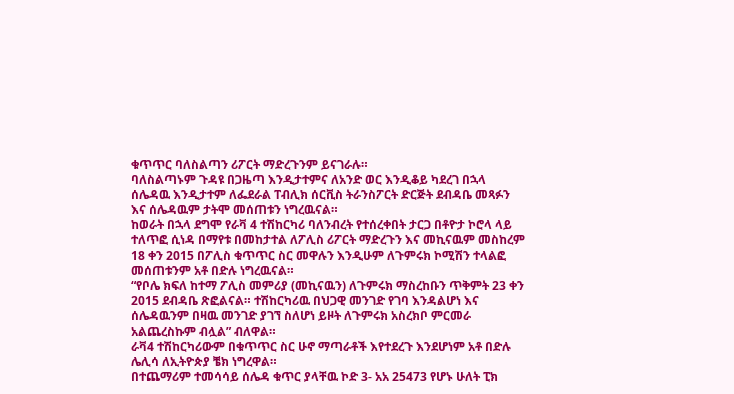ቁጥጥር ባለስልጣን ሪፖርት ማድረጉንም ይናገራሉ።
ባለስልጣኑም ጉዳዩ በጋዜጣ እንዲታተምና ለአንድ ወር እንዲቆይ ካደረገ በኋላ ሰሌዳዉ እንዲታተም ለፌደራል ፐብሊክ ሰርቪስ ትራንስፖርት ድርጅት ደብዳቤ መጻፉን እና ሰሌዳዉም ታትሞ መሰጠቱን ነግረዉናል።
ከወራት በኋላ ደግሞ የራቫ 4 ተሽከርካሪ ባለንብረት የተሰረቀበት ታርጋ በቶዮታ ኮሮላ ላይ ተለጥፎ ሲነዳ በማየቱ በመከታተል ለፖሊስ ሪፖርት ማድረጉን እና መኪናዉም መስከረም 18 ቀን 2015 በፖሊስ ቁጥጥር ስር መዋሉን እንዲሁም ለጉምሩክ ኮሚሽን ተላልፎ መሰጠቱንም አቶ በድሉ ነግረዉናል።
“የቦሌ ክፍለ ከተማ ፖሊስ መምሪያ (መኪናዉን) ለጉምሩክ ማስረከቡን ጥቅምት 23 ቀን 2015 ደብዳቤ ጽፎልናል። ተሽከርካሪዉ በህጋዊ መንገድ የገባ እንዳልሆነ እና ሰሌዳዉንም በዛዉ መንገድ ያገኘ ስለሆነ ይዞት ለጉምሩክ አስረክቦ ምርመራ አልጨረስኩም ብሏል” ብለዋል።
ራቫ4 ተሽከርካሪውም በቁጥጥር ስር ሁኖ ማጣራቶች እየተደረጉ እንደሆነም አቶ በድሉ ሌሊሳ ለኢትዮጵያ ቼክ ነግረዋል።
በተጨማሪም ተመሳሳይ ሰሌዳ ቁጥር ያላቸዉ ኮድ 3- አአ 25473 የሆኑ ሁለት ፒክ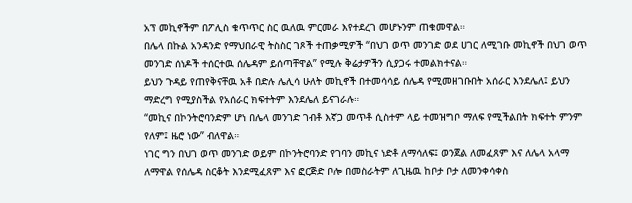አፕ መኪኖችም በፖሊስ ቁጥጥር ስር ዉለዉ ምርመራ እየተደረገ መሆኑንም ጠቁመዋል።
በሌላ በኩል አንዳንድ የማህበራዊ ትስስር ገጾች ተጠቃሚዎች “በህገ ወጥ መንገድ ወደ ሀገር ለሚገቡ መኪኖች በህገ ወጥ መንገድ ሰነዶች ተሰርተዉ ሰሌዳም ይሰጣቸዋል” የሚሉ ቅሬታዎችን ሲያጋሩ ተመልክተናል።
ይህን ጉዳይ የጠየቅናቸዉ አቶ በድሉ ሌሊሳ ሁለት መኪኖች በተመሳሳይ ሰሌዳ የሚመዘገቡበት አሰራር እንደሌለ፤ ይህን ማድረግ የሚያስችል የአሰራር ክፍተትም እንደሌለ ይናገራሉ።
“መኪና በኮንትሮባንድም ሆነ በሌላ መንገድ ገብቶ እኛጋ መጥቶ ሲስተም ላይ ተመዝግቦ ማለፍ የሚችልበት ክፍተት ምንም የለም፤ ዜሮ ነው” ብለዋል።
ነገር ግን በህገ ወጥ መንገድ ወይም በኮንትሮባንድ የገባን መኪና ነድቶ ለማሳለፍ፤ ወንጀል ለመፈጸም እና ለሌላ አላማ ለማዋል የሰሌዳ ስርቆት እንደሚፈጸም እና ፎርጅድ ቦሎ በመስራትም ለጊዜዉ ከቦታ ቦታ ለመንቀሳቀስ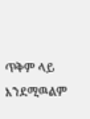ጥቅም ላይ እንደሚዉልም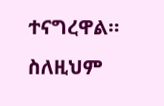ተናግረዋል።
ስለዚህም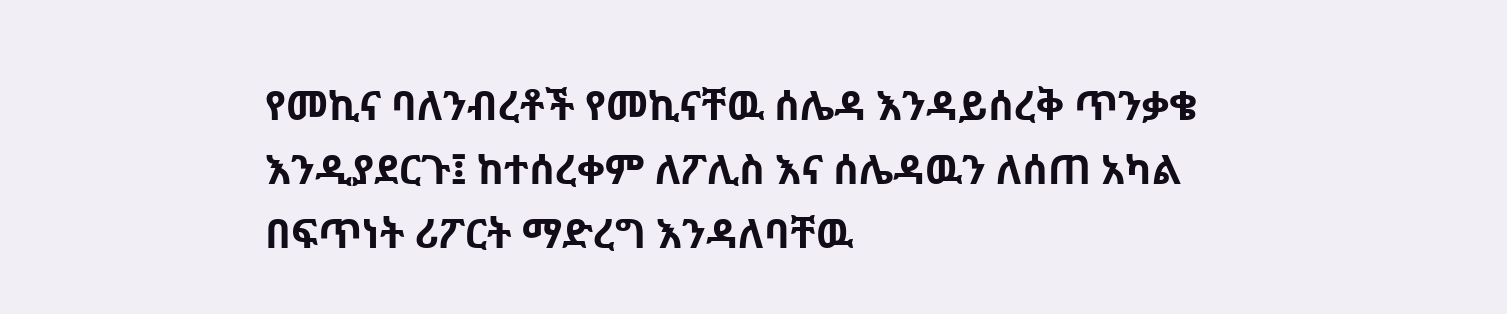የመኪና ባለንብረቶች የመኪናቸዉ ሰሌዳ እንዳይሰረቅ ጥንቃቄ እንዲያደርጉ፤ ከተሰረቀም ለፖሊስ እና ሰሌዳዉን ለሰጠ አካል በፍጥነት ሪፖርት ማድረግ እንዳለባቸዉ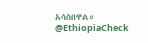አሳስበዋል።
@EthiopiaCheck